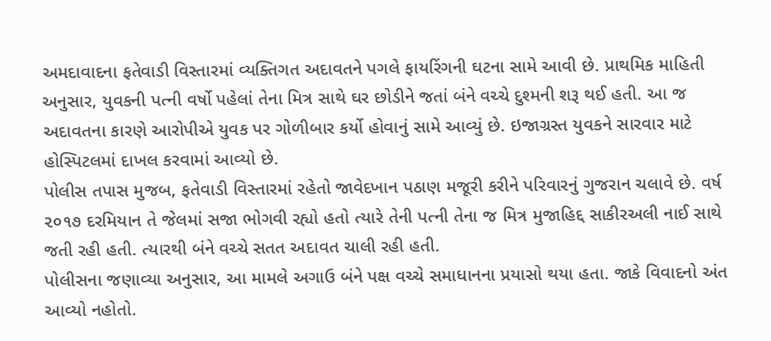અમદાવાદના ફતેવાડી વિસ્તારમાં વ્યક્તિગત અદાવતને પગલે ફાયરિંગની ઘટના સામે આવી છે. પ્રાથમિક માહિતી અનુસાર, યુવકની પત્ની વર્ષો પહેલાં તેના મિત્ર સાથે ઘર છોડીને જતાં બંને વચ્ચે દુશ્મની શરૂ થઈ હતી. આ જ અદાવતના કારણે આરોપીએ યુવક પર ગોળીબાર કર્યો હોવાનું સામે આવ્યું છે. ઇજાગ્રસ્ત યુવકને સારવાર માટે હોસ્પિટલમાં દાખલ કરવામાં આવ્યો છે.
પોલીસ તપાસ મુજબ, ફતેવાડી વિસ્તારમાં રહેતો જાવેદખાન પઠાણ મજૂરી કરીને પરિવારનું ગુજરાન ચલાવે છે. વર્ષ ૨૦૧૭ દરમિયાન તે જેલમાં સજા ભોગવી રહ્યો હતો ત્યારે તેની પત્ની તેના જ મિત્ર મુજાહિદ્દ સાકીરઅલી નાઈ સાથે જતી રહી હતી. ત્યારથી બંને વચ્ચે સતત અદાવત ચાલી રહી હતી.
પોલીસના જણાવ્યા અનુસાર, આ મામલે અગાઉ બંને પક્ષ વચ્ચે સમાધાનના પ્રયાસો થયા હતા. જાકે વિવાદનો અંત આવ્યો નહોતો.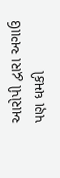આરોપી દ્વારા અગાઉ પણ ધમકી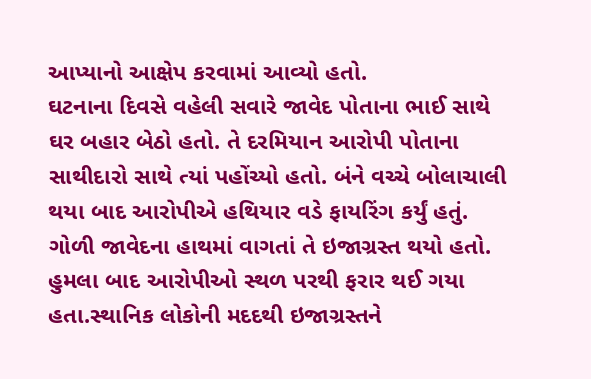આપ્યાનો આક્ષેપ કરવામાં આવ્યો હતો.
ઘટનાના દિવસે વહેલી સવારે જાવેદ પોતાના ભાઈ સાથે ઘર બહાર બેઠો હતો. તે દરમિયાન આરોપી પોતાના સાથીદારો સાથે ત્યાં પહોંચ્યો હતો. બંને વચ્ચે બોલાચાલી થયા બાદ આરોપીએ હથિયાર વડે ફાયરિંગ કર્યું હતું. ગોળી જાવેદના હાથમાં વાગતાં તે ઇજાગ્રસ્ત થયો હતો. હુમલા બાદ આરોપીઓ સ્થળ પરથી ફરાર થઈ ગયા હતા.સ્થાનિક લોકોની મદદથી ઇજાગ્રસ્તને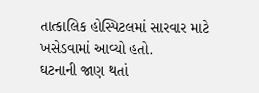તાત્કાલિક હોસ્પિટલમાં સારવાર માટે ખસેડવામાં આવ્યો હતો.
ઘટનાની જાણ થતાં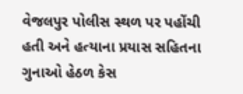વેજલપુર પોલીસ સ્થળ પર પહોંચી હતી અને હત્યાના પ્રયાસ સહિતના ગુનાઓ હેઠળ કેસ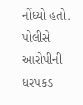નોંધ્યો હતો. પોલીસે આરોપીની ધરપકડ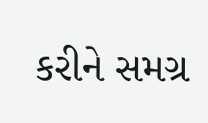કરીને સમગ્ર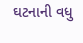ઘટનાની વધુ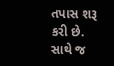તપાસ શરૂ કરી છે. સાથે જ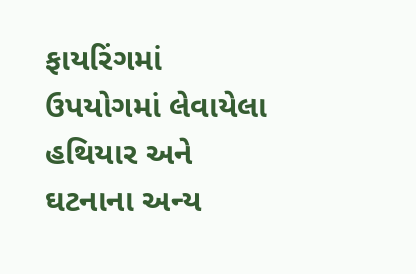ફાયરિંગમાં ઉપયોગમાં લેવાયેલા હથિયાર અને ઘટનાના અન્ય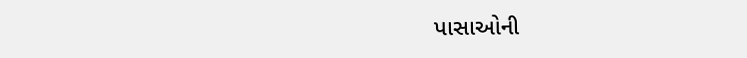પાસાઓની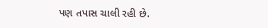પણ તપાસ ચાલી રહી છે.